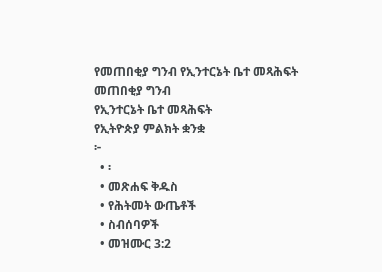የመጠበቂያ ግንብ የኢንተርኔት ቤተ መጻሕፍት
መጠበቂያ ግንብ
የኢንተርኔት ቤተ መጻሕፍት
የኢትዮጵያ ምልክት ቋንቋ
፦
  • ፡
  • መጽሐፍ ቅዱስ
  • የሕትመት ውጤቶች
  • ስብሰባዎች
  • መዝሙር 3:2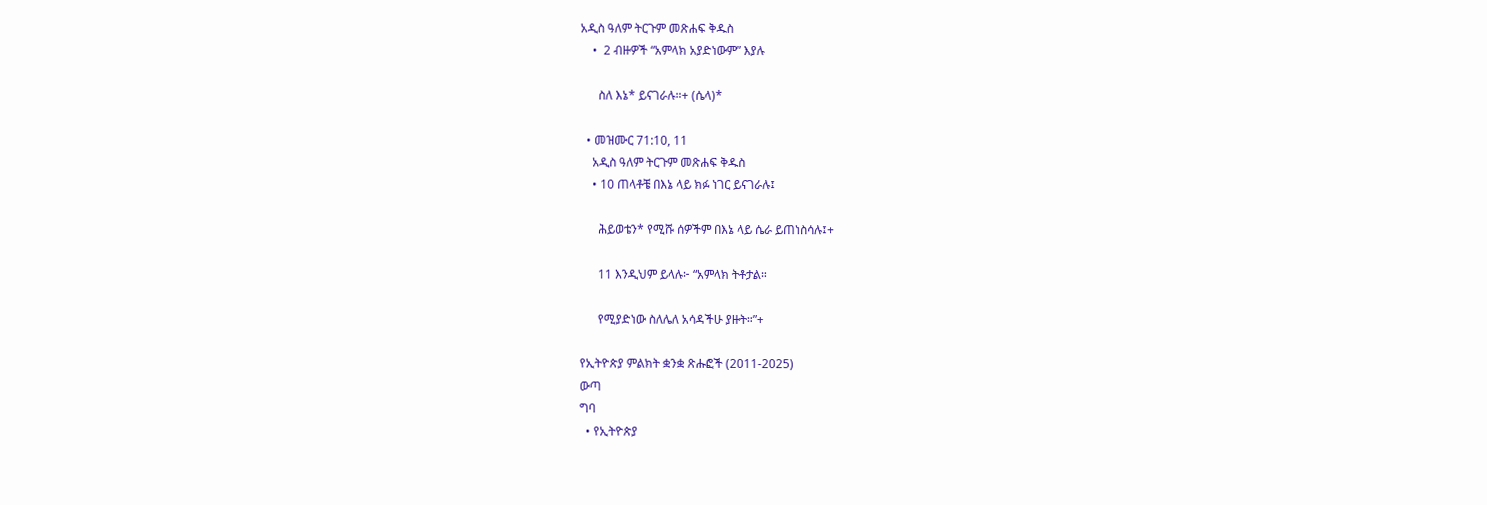አዲስ ዓለም ትርጉም መጽሐፍ ቅዱስ
    •  2 ብዙዎች “አምላክ አያድነውም” እያሉ

      ስለ እኔ* ይናገራሉ።+ (ሴላ)*

  • መዝሙር 71:10, 11
    አዲስ ዓለም ትርጉም መጽሐፍ ቅዱስ
    • 10 ጠላቶቼ በእኔ ላይ ክፉ ነገር ይናገራሉ፤

      ሕይወቴን* የሚሹ ሰዎችም በእኔ ላይ ሴራ ይጠነስሳሉ፤+

      11 እንዲህም ይላሉ፦ “አምላክ ትቶታል።

      የሚያድነው ስለሌለ አሳዳችሁ ያዙት።”+

የኢትዮጵያ ምልክት ቋንቋ ጽሑፎች (2011-2025)
ውጣ
ግባ
  • የኢትዮጵያ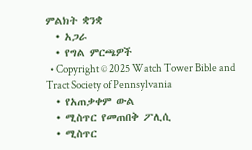ምልክት ቋንቋ
  • አጋራ
  • የግል ምርጫዎች
  • Copyright © 2025 Watch Tower Bible and Tract Society of Pennsylvania
  • የአጠቃቀም ውል
  • ሚስጥር የመጠበቅ ፖሊሲ
  • ሚስጥር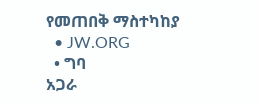የመጠበቅ ማስተካከያ
  • JW.ORG
  • ግባ
አጋራ